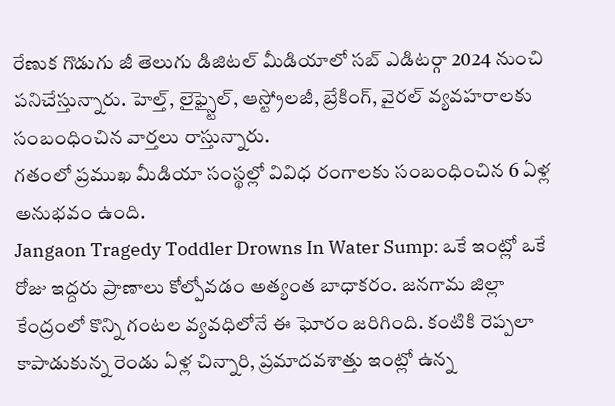రేణుక గొడుగు జీ తెలుగు డిజిటల్ మీడియాలో సబ్ ఎడిటర్గా 2024 నుంచి పనిచేస్తున్నారు. హెల్త్, లైఫ్స్టైల్, ఆస్ట్రోలజీ, బ్రేకింగ్, వైరల్ వ్యవహరాలకు సంబంధించిన వార్తలు రాస్తున్నారు.
గతంలో ప్రముఖ మీడియా సంస్థల్లో వివిధ రంగాలకు సంబంధించిన 6 ఏళ్ల అనుభవం ఉంది.
Jangaon Tragedy Toddler Drowns In Water Sump: ఒకే ఇంట్లో ఒకే రోజు ఇద్దరు ప్రాణాలు కోల్పోవడం అత్యంత బాధాకరం. జనగామ జిల్లా కేంద్రంలో కొన్ని గంటల వ్యవధిలోనే ఈ ఘోరం జరిగింది. కంటికి రెప్పలా కాపాడుకున్న రెండు ఏళ్ల చిన్నారి, ప్రమాదవశాత్తు ఇంట్లో ఉన్న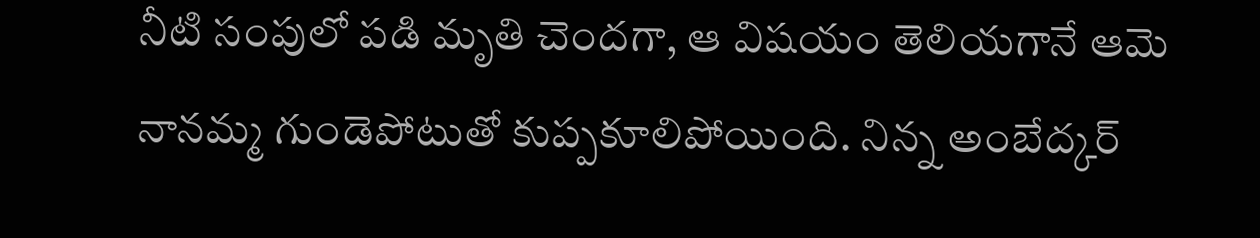నీటి సంపులో పడి మృతి చెందగా, ఆ విషయం తెలియగానే ఆమె నానమ్మ గుండెపోటుతో కుప్పకూలిపోయింది. నిన్న అంబేద్కర్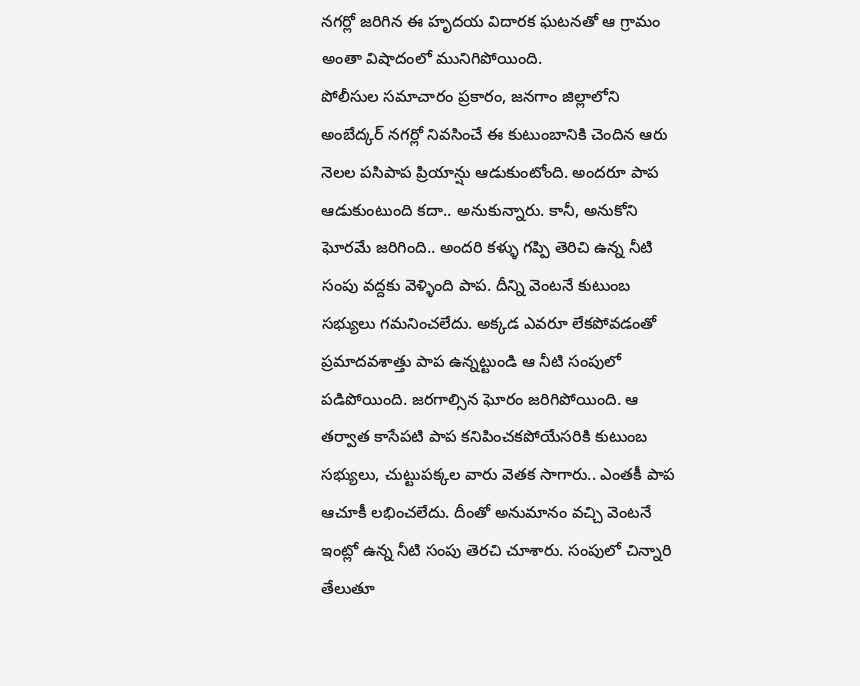నగర్లో జరిగిన ఈ హృదయ విదారక ఘటనతో ఆ గ్రామం అంతా విషాదంలో మునిగిపోయింది.
పోలీసుల సమాచారం ప్రకారం, జనగాం జిల్లాలోని అంబేద్కర్ నగర్లో నివసించే ఈ కుటుంబానికి చెందిన ఆరు నెలల పసిపాప ప్రియాన్షు ఆడుకుంటోంది. అందరూ పాప ఆడుకుంటుంది కదా.. అనుకున్నారు. కానీ, అనుకోని ఘోరమే జరిగింది.. అందరి కళ్ళు గప్పి తెరిచి ఉన్న నీటి సంపు వద్దకు వెళ్ళింది పాప. దీన్ని వెంటనే కుటుంబ సభ్యులు గమనించలేదు. అక్కడ ఎవరూ లేకపోవడంతో ప్రమాదవశాత్తు పాప ఉన్నట్టుండి ఆ నీటి సంపులో పడిపోయింది. జరగాల్సిన ఘోరం జరిగిపోయింది. ఆ తర్వాత కాసేపటి పాప కనిపించకపోయేసరికి కుటుంబ సభ్యులు, చుట్టుపక్కల వారు వెతక సాగారు.. ఎంతకీ పాప ఆచూకీ లభించలేదు. దీంతో అనుమానం వచ్చి వెంటనే ఇంట్లో ఉన్న నీటి సంపు తెరచి చూశారు. సంపులో చిన్నారి తేలుతూ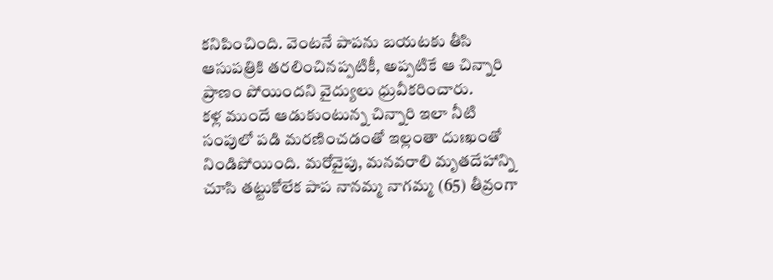కనిపించింది. వెంటనే పాపను బయటకు తీసి ఆసుపత్రికి తరలించినప్పటికీ, అప్పటికే ఆ చిన్నారి ప్రాణం పోయిందని వైద్యులు ధ్రువీకరించారు.
కళ్ల ముందే ఆడుకుంటున్న చిన్నారి ఇలా నీటి సంపులో పడి మరణించడంతో ఇల్లంతా దుఃఖంతో నిండిపోయింది. మరోవైపు, మనవరాలి మృతదేహాన్ని చూసి తట్టుకోలేక పాప నానమ్మ నాగమ్మ (65) తీవ్రంగా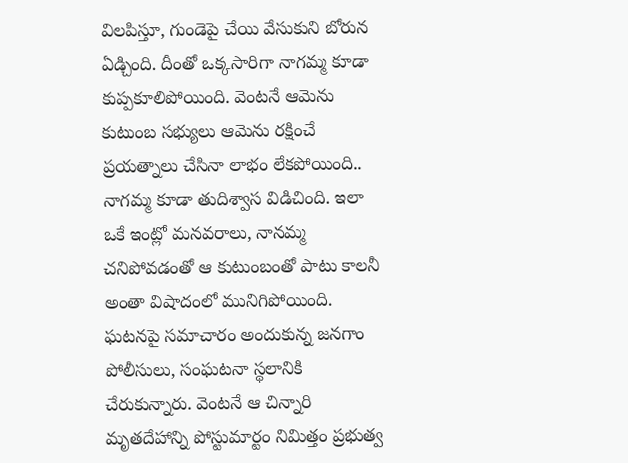విలపిస్తూ, గుండెపై చేయి వేసుకుని బోరున ఏడ్చింది. దీంతో ఒక్కసారిగా నాగమ్మ కూడా కుప్పకూలిపోయింది. వెంటనే ఆమెను కుటుంబ సభ్యులు ఆమెను రక్షించే ప్రయత్నాలు చేసినా లాభం లేకపోయింది.. నాగమ్మ కూడా తుదిశ్వాస విడిచింది. ఇలా ఒకే ఇంట్లో మనవరాలు, నానమ్మ చనిపోవడంతో ఆ కుటుంబంతో పాటు కాలనీ అంతా విషాదంలో మునిగిపోయింది.
ఘటనపై సమాచారం అందుకున్న జనగాం పోలీసులు, సంఘటనా స్థలానికి చేరుకున్నారు. వెంటనే ఆ చిన్నారి మృతదేహాన్ని పోస్టుమార్టం నిమిత్తం ప్రభుత్వ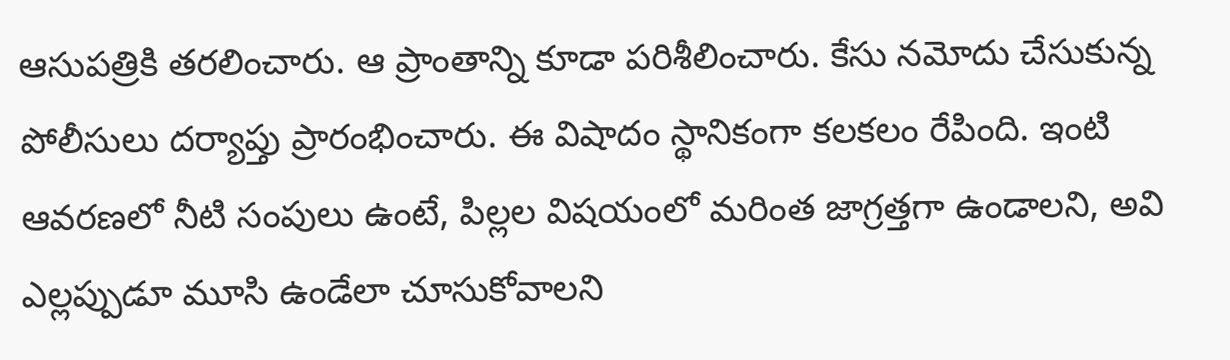ఆసుపత్రికి తరలించారు. ఆ ప్రాంతాన్ని కూడా పరిశీలించారు. కేసు నమోదు చేసుకున్న పోలీసులు దర్యాప్తు ప్రారంభించారు. ఈ విషాదం స్థానికంగా కలకలం రేపింది. ఇంటి ఆవరణలో నీటి సంపులు ఉంటే, పిల్లల విషయంలో మరింత జాగ్రత్తగా ఉండాలని, అవి ఎల్లప్పుడూ మూసి ఉండేలా చూసుకోవాలని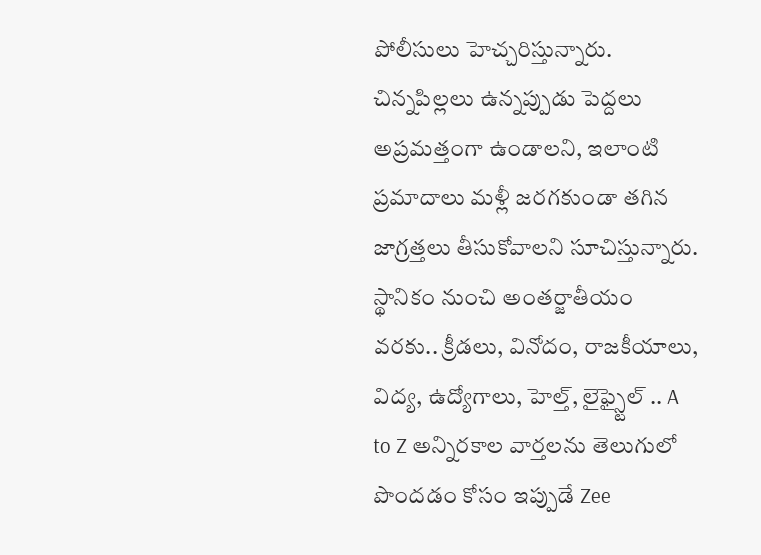పోలీసులు హెచ్చరిస్తున్నారు. చిన్నపిల్లలు ఉన్నప్పుడు పెద్దలు అప్రమత్తంగా ఉండాలని, ఇలాంటి ప్రమాదాలు మళ్లీ జరగకుండా తగిన జాగ్రత్తలు తీసుకోవాలని సూచిస్తున్నారు.
స్థానికం నుంచి అంతర్జాతీయం వరకు.. క్రీడలు, వినోదం, రాజకీయాలు, విద్య, ఉద్యోగాలు, హెల్త్, లైఫ్స్టైల్ .. A to Z అన్నిరకాల వార్తలను తెలుగులో పొందడం కోసం ఇప్పుడే Zee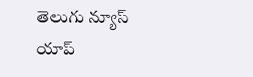తెలుగు న్యూస్ యాప్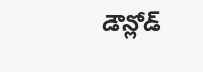డౌన్లోడ్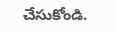చేసుకోండి.